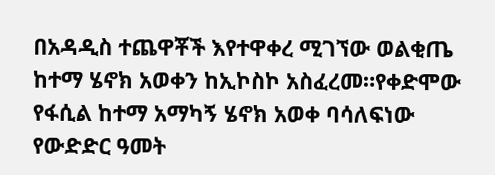በአዳዲስ ተጨዋቾች እየተዋቀረ ሚገኘው ወልቂጤ ከተማ ሄኖክ አወቀን ከኢኮስኮ አስፈረመ።የቀድሞው የፋሲል ከተማ አማካኝ ሄኖክ አወቀ ባሳለፍነው የውድድር ዓመት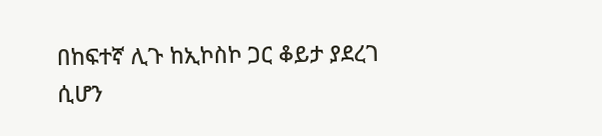በከፍተኛ ሊጉ ከኢኮስኮ ጋር ቆይታ ያደረገ ሲሆን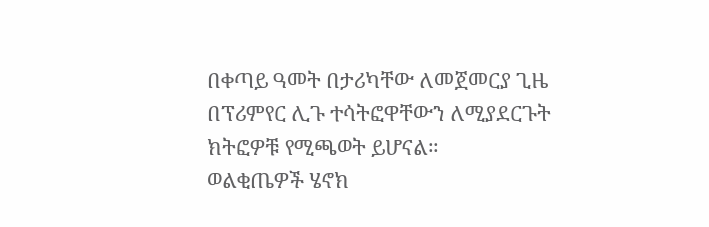በቀጣይ ዓመት በታሪካቸው ለመጀመርያ ጊዜ በፕሪምየር ሊጉ ተሳትፎዋቸውን ለሚያደርጉት ክትፎዎቹ የሚጫወት ይሆናል።
ወልቂጤዎች ሄኖክ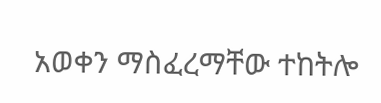አወቀን ማስፈረማቸው ተከትሎ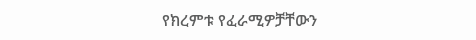የክረምቱ የፈራሚዎቻቸውን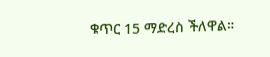ቁጥር 15 ማድረስ ችለዋል።